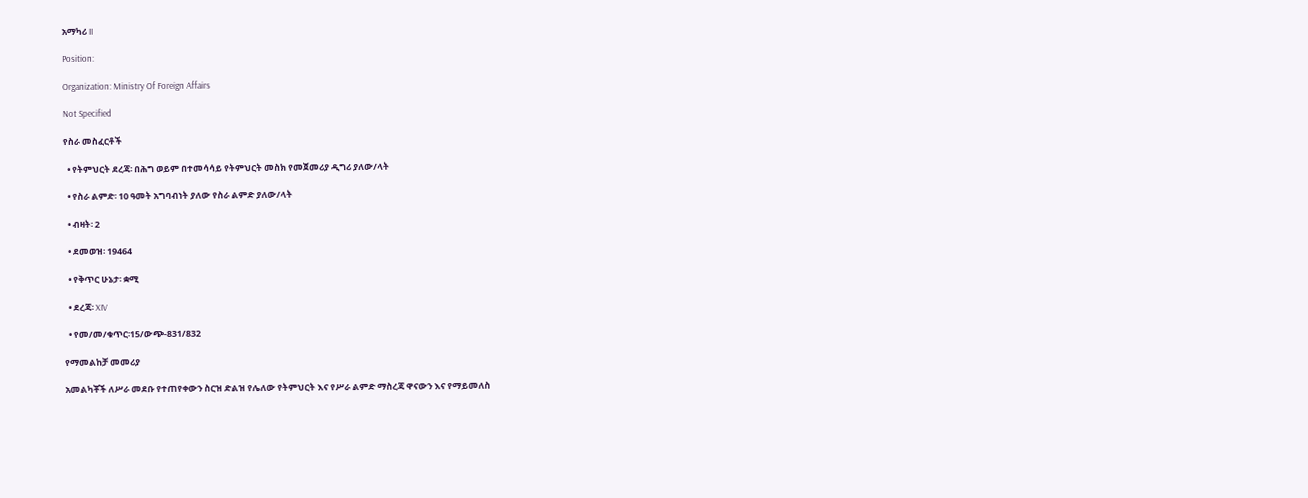አማካሪ II

Position:

Organization: Ministry Of Foreign Affairs

Not Specified

የስራ መስፈርቶች

  • የትምህርት ደረጃ፡ በሕግ ወይም በተመሳሳይ የትምህርት መስክ የመጀመሪያ ዲግሪ ያለው/ላት

  • የስራ ልምድ፡ 10 ዓመት አግባብነት ያለው የስራ ልምድ ያለው/ላት

  • ብዛት፡ 2

  • ደመወዝ፡ 19464

  • የቅጥር ሁኔታ፡ ቋሚ

  • ደረጃ፡ XIV

  • የመ/መ/ቁጥር፡15/ውጭ-831/832

የማመልከቻ መመሪያ

አመልካቾች ለሥራ መደቡ የተጠየቀውን ስርዝ ድልዝ የሌለው የትምህርት እና የሥራ ልምድ ማስረጃ ዋናውን እና የማይመለስ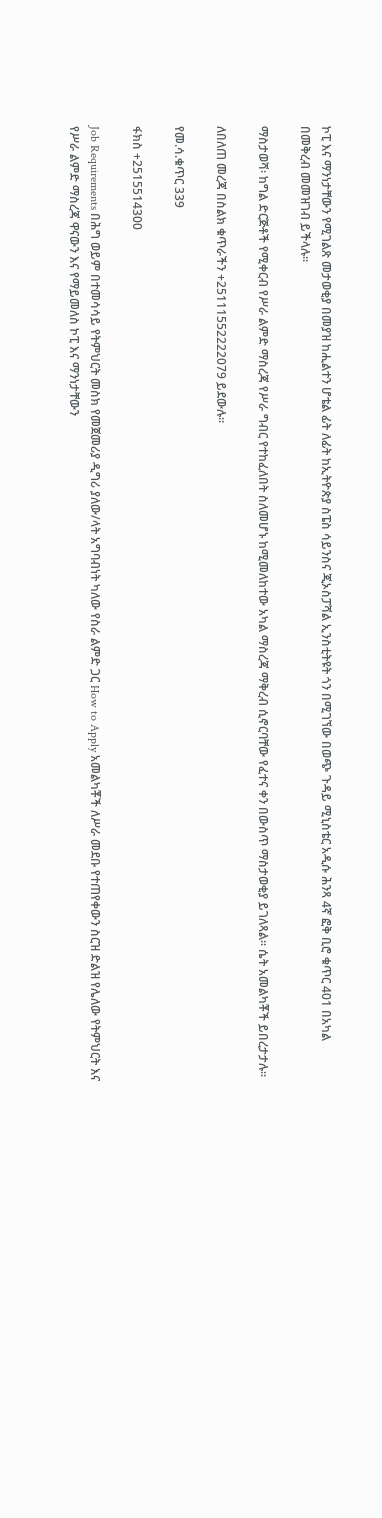ኮፒ እና ማንነታቸውን የሚገልጽ መታወቂያ በመያዝ ከሒልተን ሆቴል ፊት ለፊት ከኢትዮጵያ ስፔስ ሳይንስና ጂኦስፓሻል ኢንስቲትዩት ጎን በሚገኘው በወጭ ጉዳይ ሚኒስቴር አዲሱ ሕንጻ 4ኛ ፎቅ ቢሮ ቁጥር 401 በአካል በመቅረብ መመዝገብ ይችላሉ፡፡

ማስታወሻ፡ ከግል ድርጅቶች የሚቀርብ የሥራ ልምድ ማስረጃ የሥራ ግብር የተከፈለበት ስለመሆኑ ከሚመለከተው አካል ማስረጃ ማቅረብ ሲኖርባቸው የፈተና ቀን በውስጥ ማስታወቂያ ይገለጻል፡፡ ሴት አመልካቾች ይበረታታሉ፡፡

ለበለጠ መረጃ በስልክ ቁጥራችን +25111552222079 ይደውሉ፡፡

የመ.ሳ.ቁጥር 339

ፋክስ +2515514300

Job Requirements በሕግ ወይም በተመሳሳይ የትምህርት መስክ የመጀመሪያ ዲግሪ ያለው/ላት አግባብነት ካለው የስራ ልምድ ጋር How to Apply አመልካቾች ለሥራ መደቡ የተጠየቀውን ስርዝ ድልዝ የሌለው የትምህርት እና የሥራ ልምድ ማስረጃ ዋናውን እና የማይመለስ ኮፒ እና ማንነታቸውን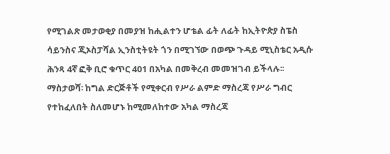የሚገልጽ መታወቂያ በመያዝ ከሒልተን ሆቴል ፊት ለፊት ከኢትዮጵያ ስፔስ ሳይንስና ጂኦስፓሻል ኢንስቲትዩት ጎን በሚገኘው በወጭ ጉዳይ ሚኒስቴር አዲሱ ሕንጻ 4ኛ ፎቅ ቢሮ ቁጥር 401 በአካል በመቅረብ መመዝገብ ይችላሉ፡፡ ማስታወሻ፡ ከግል ድርጅቶች የሚቀርብ የሥራ ልምድ ማስረጃ የሥራ ግብር የተከፈለበት ስለመሆኑ ከሚመለከተው አካል ማስረጃ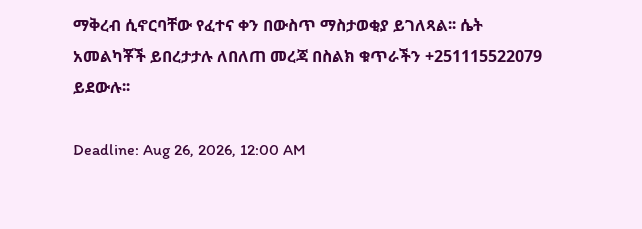ማቅረብ ሲኖርባቸው የፈተና ቀን በውስጥ ማስታወቂያ ይገለጻል፡፡ ሴት አመልካቾች ይበረታታሉ ለበለጠ መረጃ በስልክ ቁጥራችን +251115522079 ይደውሉ፡፡

Deadline: Aug 26, 2026, 12:00 AM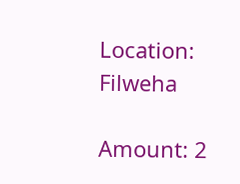Location: Filweha

Amount: 2